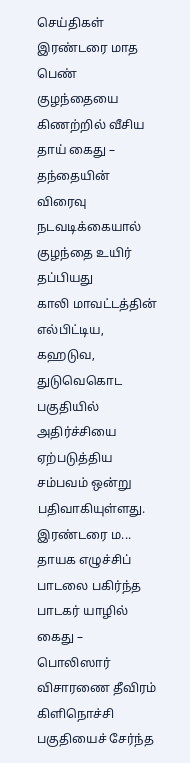செய்திகள்
இரண்டரை மாத பெண் குழந்தையை கிணற்றில் வீசிய தாய் கைது – தந்தையின் விரைவு நடவடிக்கையால் குழந்தை உயிர் தப்பியது
காலி மாவட்டத்தின் எல்பிட்டிய, கஹடுவ, துடுவெகொட பகுதியில் அதிர்ச்சியை ஏற்படுத்திய சம்பவம் ஒன்று பதிவாகியுள்ளது. இரண்டரை ம...
தாயக எழுச்சிப் பாடலை பகிர்ந்த பாடகர் யாழில் கைது – பொலிஸார் விசாரணை தீவிரம்
கிளிநொச்சி பகுதியைச் சேர்ந்த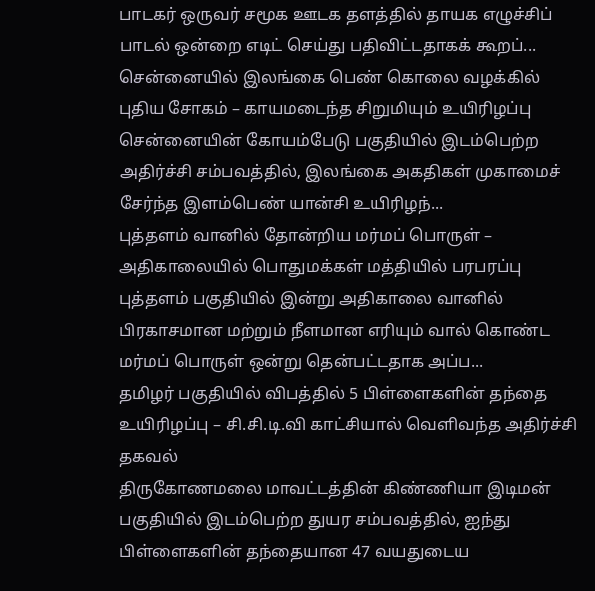பாடகர் ஒருவர் சமூக ஊடக தளத்தில் தாயக எழுச்சிப் பாடல் ஒன்றை எடிட் செய்து பதிவிட்டதாகக் கூறப்...
சென்னையில் இலங்கை பெண் கொலை வழக்கில் புதிய சோகம் – காயமடைந்த சிறுமியும் உயிரிழப்பு
சென்னையின் கோயம்பேடு பகுதியில் இடம்பெற்ற அதிர்ச்சி சம்பவத்தில், இலங்கை அகதிகள் முகாமைச் சேர்ந்த இளம்பெண் யான்சி உயிரிழந்...
புத்தளம் வானில் தோன்றிய மர்மப் பொருள் – அதிகாலையில் பொதுமக்கள் மத்தியில் பரபரப்பு
புத்தளம் பகுதியில் இன்று அதிகாலை வானில் பிரகாசமான மற்றும் நீளமான எரியும் வால் கொண்ட மர்மப் பொருள் ஒன்று தென்பட்டதாக அப்ப...
தமிழர் பகுதியில் விபத்தில் 5 பிள்ளைகளின் தந்தை உயிரிழப்பு – சி.சி.டி.வி காட்சியால் வெளிவந்த அதிர்ச்சி தகவல்
திருகோணமலை மாவட்டத்தின் கிண்ணியா இடிமன் பகுதியில் இடம்பெற்ற துயர சம்பவத்தில், ஐந்து பிள்ளைகளின் தந்தையான 47 வயதுடைய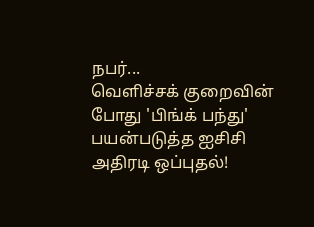நபர்...
வெளிச்சக் குறைவின் போது 'பிங்க் பந்து' பயன்படுத்த ஐசிசி அதிரடி ஒப்புதல்!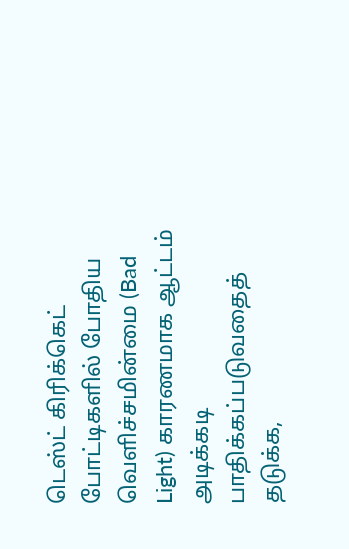டெஸ்ட் கிரிக்கெட் போட்டிகளில் போதிய வெளிச்சமின்மை (Bad Light) காரணமாக ஆட்டம் அடிக்கடி பாதிக்கப்படுவதைத் தடுக்க,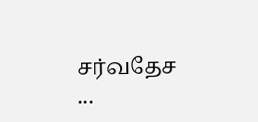சர்வதேச ...